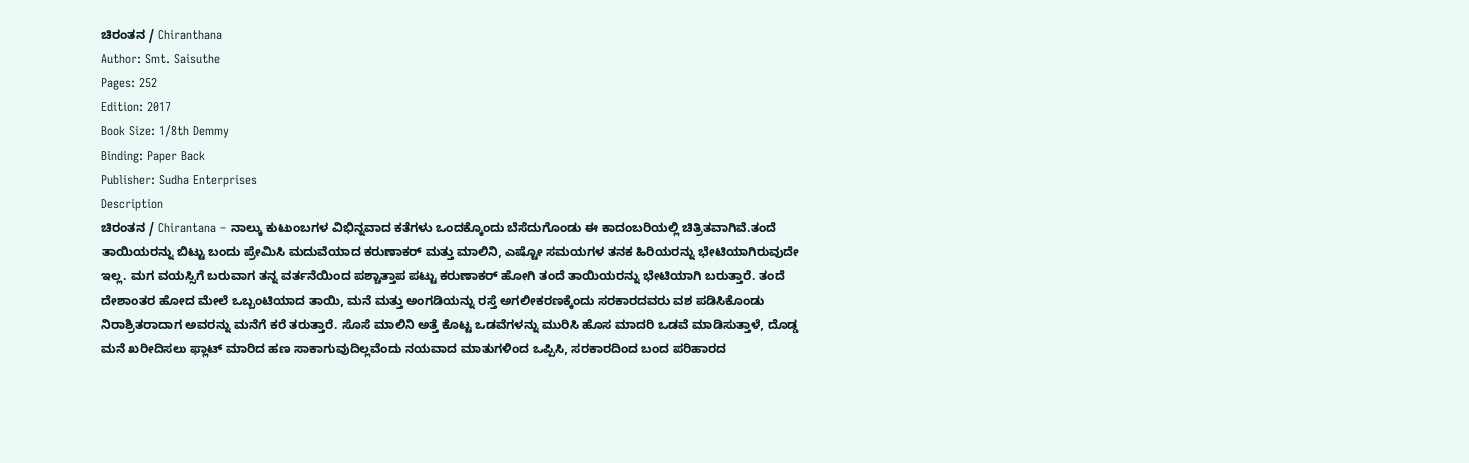ಚಿರಂತನ / Chiranthana
Author: Smt. Saisuthe
Pages: 252
Edition: 2017
Book Size: 1/8th Demmy
Binding: Paper Back
Publisher: Sudha Enterprises
Description
ಚಿರಂತನ / Chirantana – ನಾಲ್ಕು ಕುಟುಂಬಗಳ ವಿಭಿನ್ನವಾದ ಕತೆಗಳು ಒಂದಕ್ಕೊಂದು ಬೆಸೆದುಗೊಂಡು ಈ ಕಾದಂಬರಿಯಲ್ಲಿ ಚಿತ್ರಿತವಾಗಿವೆ.ತಂದೆ ತಾಯಿಯರನ್ನು ಬಿಟ್ಟು ಬಂದು ಪ್ರೇಮಿಸಿ ಮದುವೆಯಾದ ಕರುಣಾಕರ್ ಮತ್ತು ಮಾಲಿನಿ, ಎಷ್ಟೋ ಸಮಯಗಳ ತನಕ ಹಿರಿಯರನ್ನು ಭೇಟಿಯಾಗಿರುವುದೇ ಇಲ್ಲ. ಮಗ ವಯಸ್ಸಿಗೆ ಬರುವಾಗ ತನ್ನ ವರ್ತನೆಯಿಂದ ಪಶ್ಚಾತ್ತಾಪ ಪಟ್ಟು ಕರುಣಾಕರ್ ಹೋಗಿ ತಂದೆ ತಾಯಿಯರನ್ನು ಭೇಟಿಯಾಗಿ ಬರುತ್ತಾರೆ. ತಂದೆ ದೇಶಾಂತರ ಹೋದ ಮೇಲೆ ಒಬ್ಬಂಟಿಯಾದ ತಾಯಿ, ಮನೆ ಮತ್ತು ಅಂಗಡಿಯನ್ನು ರಸ್ತೆ ಅಗಲೀಕರಣಕ್ಕೆಂದು ಸರಕಾರದವರು ವಶ ಪಡಿಸಿಕೊಂಡು ನಿರಾಶ್ರಿತರಾದಾಗ ಅವರನ್ನು ಮನೆಗೆ ಕರೆ ತರುತ್ತಾರೆ. ಸೊಸೆ ಮಾಲಿನಿ ಅತ್ತೆ ಕೊಟ್ಟ ಒಡವೆಗಳನ್ನು ಮುರಿಸಿ ಹೊಸ ಮಾದರಿ ಒಡವೆ ಮಾಡಿಸುತ್ತಾಳೆ, ದೊಡ್ಡ ಮನೆ ಖರೀದಿಸಲು ಫ್ಲಾಟ್ ಮಾರಿದ ಹಣ ಸಾಕಾಗುವುದಿಲ್ಲವೆಂದು ನಯವಾದ ಮಾತುಗಳಿಂದ ಒಪ್ಪಿಸಿ, ಸರಕಾರದಿಂದ ಬಂದ ಪರಿಹಾರದ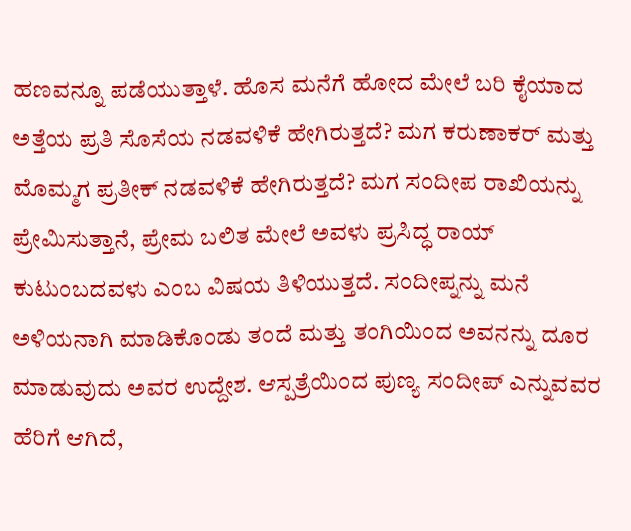ಹಣವನ್ನೂ ಪಡೆಯುತ್ತಾಳೆ. ಹೊಸ ಮನೆಗೆ ಹೋದ ಮೇಲೆ ಬರಿ ಕೈಯಾದ ಅತ್ತೆಯ ಪ್ರತಿ ಸೊಸೆಯ ನಡವಳಿಕೆ ಹೇಗಿರುತ್ತದೆ? ಮಗ ಕರುಣಾಕರ್ ಮತ್ತು ಮೊಮ್ಮಗ ಪ್ರತೀಕ್ ನಡವಳಿಕೆ ಹೇಗಿರುತ್ತದೆ? ಮಗ ಸಂದೀಪ ರಾಖಿಯನ್ನು ಪ್ರೇಮಿಸುತ್ತಾನೆ, ಪ್ರೇಮ ಬಲಿತ ಮೇಲೆ ಅವಳು ಪ್ರಸಿದ್ಧ ರಾಯ್ ಕುಟುಂಬದವಳು ಎಂಬ ವಿಷಯ ತಿಳಿಯುತ್ತದೆ. ಸಂದೀಪ್ನನ್ನು ಮನೆ ಅಳಿಯನಾಗಿ ಮಾಡಿಕೊಂಡು ತಂದೆ ಮತ್ತು ತಂಗಿಯಿಂದ ಅವನನ್ನು ದೂರ ಮಾಡುವುದು ಅವರ ಉದ್ದೇಶ. ಆಸ್ಪತ್ರೆಯಿಂದ ಪುಣ್ಯ ಸಂದೀಪ್ ಎನ್ನುವವರ ಹೆರಿಗೆ ಆಗಿದೆ,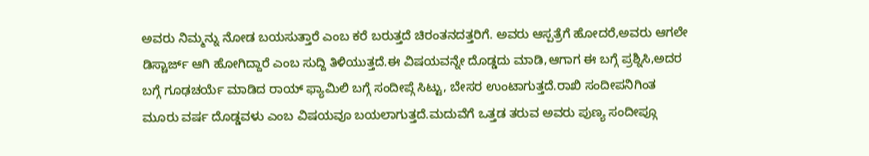ಅವರು ನಿಮ್ಮನ್ನು ನೋಡ ಬಯಸುತ್ತಾರೆ ಎಂಬ ಕರೆ ಬರುತ್ತದೆ ಚಿರಂತನದತ್ತರಿಗೆ. ಅವರು ಆಸ್ಪತ್ರೆಗೆ ಹೋದರೆ,ಅವರು ಆಗಲೇ ಡಿಸ್ಚಾರ್ಜ್ ಆಗಿ ಹೋಗಿದ್ದಾರೆ ಎಂಬ ಸುದ್ದಿ ತಿಳಿಯುತ್ತದೆ.ಈ ವಿಷಯವನ್ನೇ ದೊಡ್ಡದು ಮಾಡಿ,ಆಗಾಗ ಈ ಬಗ್ಗೆ ಪ್ರಶ್ನಿಸಿ,ಅದರ ಬಗ್ಗೆ ಗೂಢಚರ್ಯೆ ಮಾಡಿದ ರಾಯ್ ಫ್ಯಾಮಿಲಿ ಬಗ್ಗೆ ಸಂದೀಪ್ಗೆ ಸಿಟ್ಟು, ಬೇಸರ ಉಂಟಾಗುತ್ತದೆ.ರಾಖಿ ಸಂದೀಪನಿಗಿಂತ ಮೂರು ವರ್ಷ ದೊಡ್ಡವಳು ಎಂಬ ವಿಷಯವೂ ಬಯಲಾಗುತ್ತದೆ.ಮದುವೆಗೆ ಒತ್ತಡ ತರುವ ಅವರು ಪುಣ್ಯ ಸಂದೀಪ್ಗೂ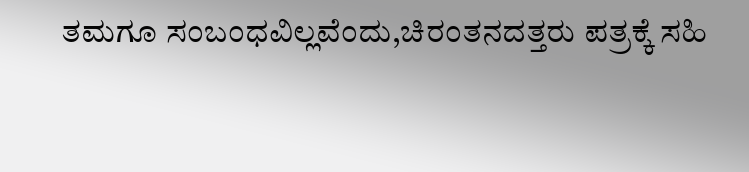ತಮಗೂ ಸಂಬಂಧವಿಲ್ಲವೆಂದು,ಚಿರಂತನದತ್ತರು ಪತ್ರಕ್ಕೆ ಸಹಿ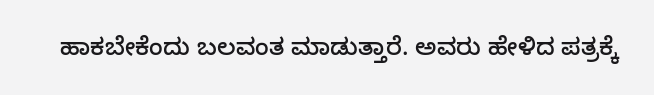ಹಾಕಬೇಕೆಂದು ಬಲವಂತ ಮಾಡುತ್ತಾರೆ. ಅವರು ಹೇಳಿದ ಪತ್ರಕ್ಕೆ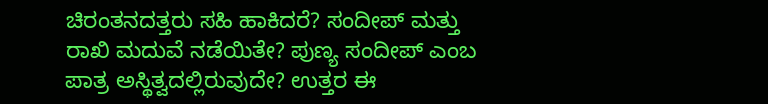ಚಿರಂತನದತ್ತರು ಸಹಿ ಹಾಕಿದರೆ? ಸಂದೀಪ್ ಮತ್ತು ರಾಖಿ ಮದುವೆ ನಡೆಯಿತೇ? ಪುಣ್ಯ ಸಂದೀಪ್ ಎಂಬ ಪಾತ್ರ ಅಸ್ಥಿತ್ವದಲ್ಲಿರುವುದೇ? ಉತ್ತರ ಈ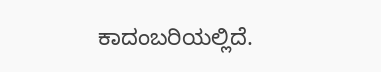ಕಾದಂಬರಿಯಲ್ಲಿದೆ.